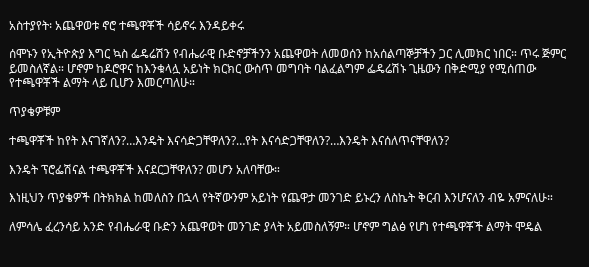አስተያየት፡ አጨዋወቱ ኖሮ ተጫዋቾች ሳይኖሩ እንዳይቀሩ

ሰሞኑን የኢትዮጵያ እግር ኳስ ፌዴሬሽን የብሔራዊ ቡድኖቻችንን አጨዋወት ለመወሰን ከአሰልጣኞቻችን ጋር ሊመክር ነበር። ጥሩ ጅምር ይመስለኛል። ሆኖም ከዶሮዋና ከእንቁላሏ አይነት ክርክር ውስጥ መግባት ባልፈልግም ፌዴሬሽኑ ጊዜውን በቅድሚያ የሚሰጠው የተጫዋቾች ልማት ላይ ቢሆን እመርጣለሁ።

ጥያቄዎቹም

ተጫዋቾች ከየት እናገኛለን?…እንዴት እናሳድጋቸዋለን?…የት እናሳድጋቸዋለን?…እንዴት እናሰለጥናቸዋለን?

እንዴት ፕሮፌሽናል ተጫዋቾች እናደርጋቸዋለን? መሆን አለባቸው።

እነዚህን ጥያቄዎች በትክክል ከመለስን በኋላ የትኛውንም አይነት የጨዋታ መንገድ ይኑረን ለስኬት ቅርብ እንሆናለን ብዬ አምናለሁ።

ለምሳሌ ፈረንሳይ አንድ የብሔራዊ ቡድን አጨዋወት መንገድ ያላት አይመስለኝም። ሆኖም ግልፅ የሆነ የተጫዋቾች ልማት ሞዴል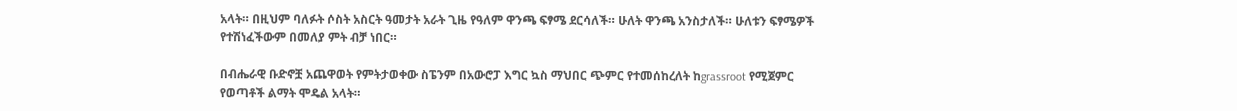አላት። በዚህም ባለፉት ሶስት አስርት ዓመታት አራት ጊዜ የዓለም ዋንጫ ፍፃሜ ደርሳለች። ሁለት ዋንጫ አንስታለች። ሁለቱን ፍፃሜዎች የተሽነፈችውም በመለያ ምት ብቻ ነበር።

በብሔራዊ ቡድኖቿ አጨዋወት የምትታወቀው ስፔንም በአውሮፓ እግር ኳስ ማህበር ጭምር የተመሰከረለት ከgrassroot የሚጀምር የወጣቶች ልማት ሞዴል አላት።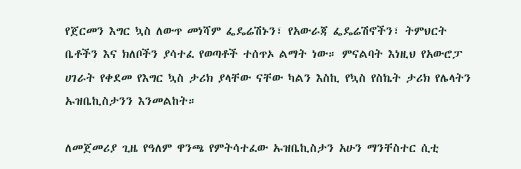የጀርመን እግር ኳስ ለውጥ መነሻም ፌዴሬሽኑን፣ የአውራጃ ፌዴሬሽኖችን፣ ትምህርት ቤቶችን እና ክለቦችን ያሳተፈ የወጣቶች ተሰጥኦ ልማት ነው። ምናልባት እነዚህ የአውሮፓ ሀገራት የቀደመ የእግር ኳስ ታሪክ ያላቸው ናቸው ካልን እስኪ የኳስ የስኬት ታሪክ የሌላትን ኡዝቤኪስታንን እንመልከት።

ለመጀመሪያ ጊዜ የዓለም ዋንጫ የምትሳተፈው ኡዝቤኪስታን አሁን ማንቸስተር ሲቲ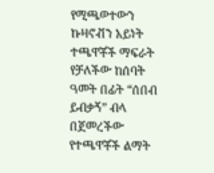የሚጫወተውን ኩዛኖቭን አይነት ተጫዋቾች ማፍራት የቻለችው ከሰባት ዓመት በፊት “ሰበብ ይብቃኝ” ብላ በጀመረችው የተጫዋቾች ልማት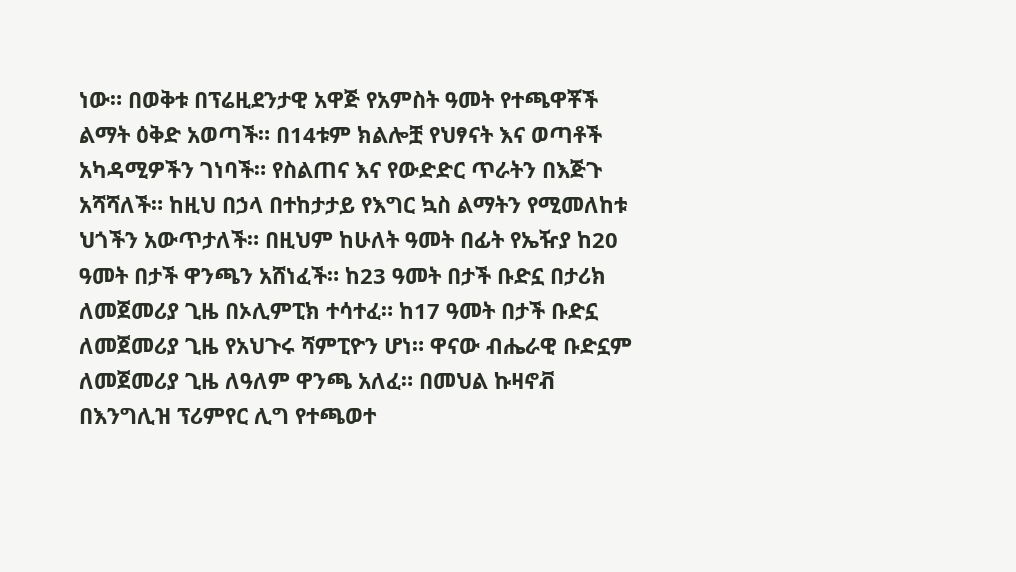ነው። በወቅቱ በፕሬዚደንታዊ አዋጅ የአምስት ዓመት የተጫዋቾች ልማት ዕቅድ አወጣች። በ14ቱም ክልሎቿ የህፃናት እና ወጣቶች አካዳሚዎችን ገነባች። የስልጠና እና የውድድር ጥራትን በእጅጉ አሻሻለች። ከዚህ በኃላ በተከታታይ የእግር ኳስ ልማትን የሚመለከቱ ህጎችን አውጥታለች። በዚህም ከሁለት ዓመት በፊት የኤዥያ ከ20 ዓመት በታች ዋንጫን አሸነፈች። ከ23 ዓመት በታች ቡድኗ በታሪክ ለመጀመሪያ ጊዜ በኦሊምፒክ ተሳተፈ። ከ17 ዓመት በታች ቡድኗ ለመጀመሪያ ጊዜ የአህጉሩ ሻምፒዮን ሆነ። ዋናው ብሔራዊ ቡድኗም ለመጀመሪያ ጊዜ ለዓለም ዋንጫ አለፈ። በመህል ኩዛኖቭ በእንግሊዝ ፕሪምየር ሊግ የተጫወተ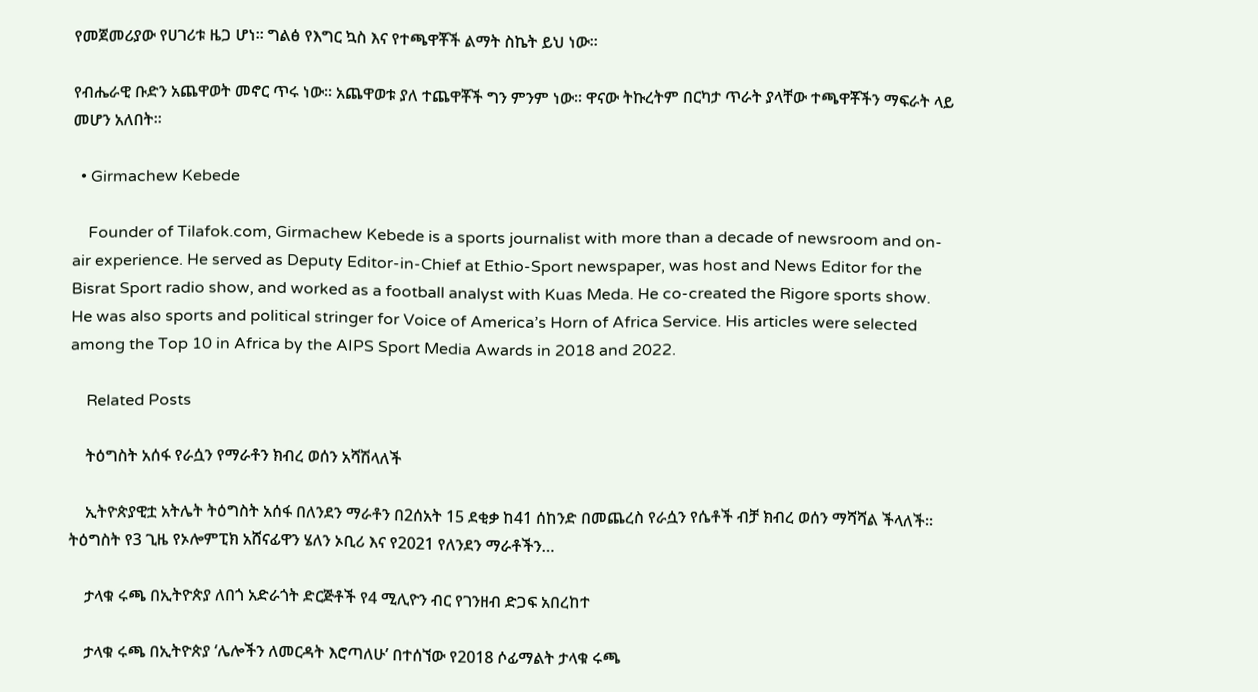የመጀመሪያው የሀገሪቱ ዜጋ ሆነ። ግልፅ የእግር ኳስ እና የተጫዋቾች ልማት ስኬት ይህ ነው።

የብሔራዊ ቡድን አጨዋወት መኖር ጥሩ ነው። አጨዋወቱ ያለ ተጨዋቾች ግን ምንም ነው። ዋናው ትኩረትም በርካታ ጥራት ያላቸው ተጫዋቾችን ማፍራት ላይ መሆን አለበት።

  • Girmachew Kebede

    Founder of Tilafok.com, Girmachew Kebede is a sports journalist with more than a decade of newsroom and on-air experience. He served as Deputy Editor-in-Chief at Ethio-Sport newspaper, was host and News Editor for the Bisrat Sport radio show, and worked as a football analyst with Kuas Meda. He co-created the Rigore sports show. He was also sports and political stringer for Voice of America’s Horn of Africa Service. His articles were selected among the Top 10 in Africa by the AIPS Sport Media Awards in 2018 and 2022.

    Related Posts

    ትዕግስት አሰፋ የራሷን የማራቶን ክብረ ወሰን አሻሽላለች

    ኢትዮጵያዊቷ አትሌት ትዕግስት አሰፋ በለንደን ማራቶን በ2ሰአት 15 ደቂቃ ከ41 ሰከንድ በመጨረስ የራሷን የሴቶች ብቻ ክብረ ወሰን ማሻሻል ችላለች፡፡  ትዕግስት የ3 ጊዜ የኦሎምፒክ አሸናፊዋን ሄለን ኦቢሪ እና የ2021 የለንደን ማራቶችን…

    ታላቁ ሩጫ በኢትዮጵያ ለበጎ አድራጎት ድርጅቶች የ4 ሚሊዮን ብር የገንዘብ ድጋፍ አበረከተ

    ታላቁ ሩጫ በኢትዮጵያ ‘ሌሎችን ለመርዳት እሮጣለሁ’ በተሰኘው የ2018 ሶፊማልት ታላቁ ሩጫ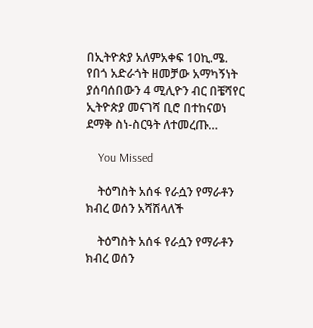በኢትዮጵያ አለምአቀፍ 10ኪ.ሜ. የበጎ አድራጎት ዘመቻው አማካኝነት ያሰባሰበውን 4 ሚሊዮን ብር በቼሻየር ኢትዮጵያ መናገሻ ቢሮ በተከናወነ ደማቅ ስነ-ስርዓት ለተመረጡ…

    You Missed

    ትዕግስት አሰፋ የራሷን የማራቶን ክብረ ወሰን አሻሽላለች

    ትዕግስት አሰፋ የራሷን የማራቶን ክብረ ወሰን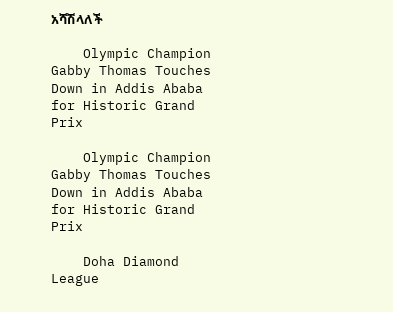አሻሽላለች

    Olympic Champion Gabby Thomas Touches Down in Addis Ababa for Historic Grand Prix

    Olympic Champion Gabby Thomas Touches Down in Addis Ababa for Historic Grand Prix

    Doha Diamond League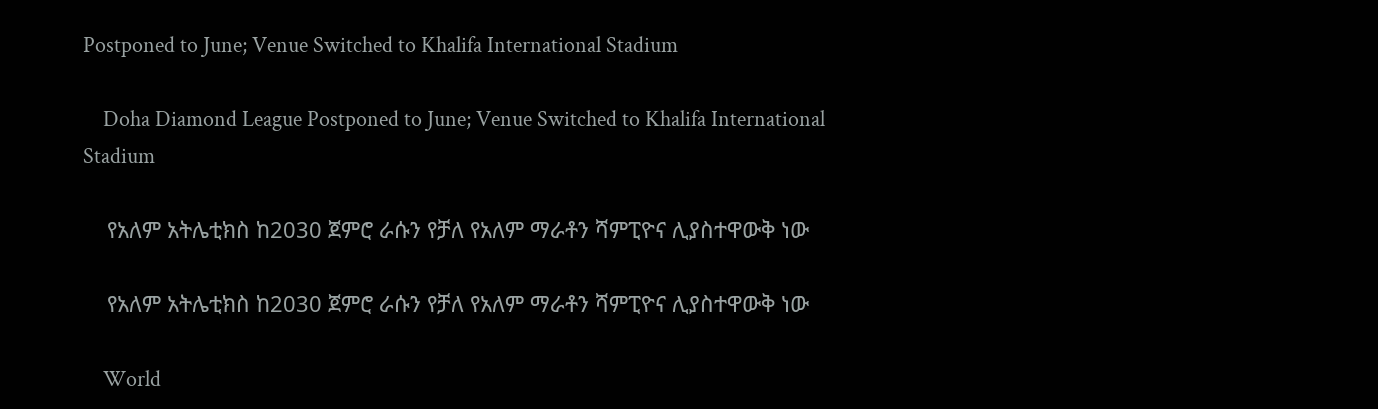Postponed to June; Venue Switched to Khalifa International Stadium

    Doha Diamond League Postponed to June; Venue Switched to Khalifa International Stadium

    የአለም አትሌቲክስ ከ2030 ጀምሮ ራሱን የቻለ የአለም ማራቶን ሻምፒዮና ሊያስተዋውቅ ነው

    የአለም አትሌቲክስ ከ2030 ጀምሮ ራሱን የቻለ የአለም ማራቶን ሻምፒዮና ሊያስተዋውቅ ነው

    World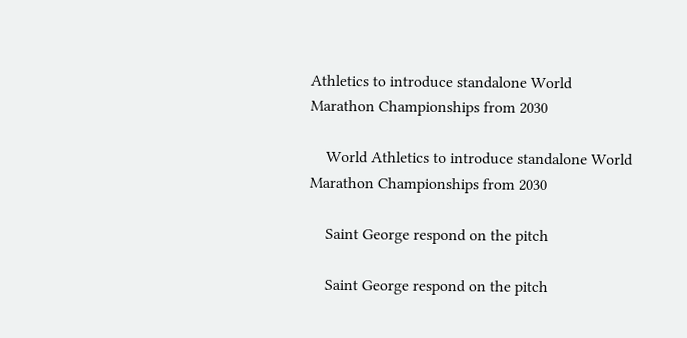Athletics to introduce standalone World Marathon Championships from 2030

    World Athletics to introduce standalone World Marathon Championships from 2030

    Saint George respond on the pitch

    Saint George respond on the pitch